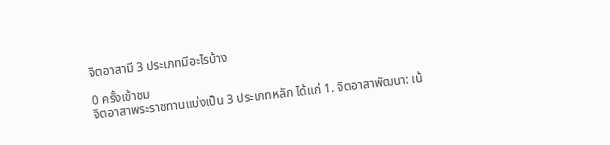จิตอาสามี 3 ประเภทมีอะไรบ้าง

0 ครั้งเข้าชม
จิตอาสาพระราชทานแบ่งเป็น 3 ประเภทหลัก ได้แก่ 1. จิตอาสาพัฒนา: เน้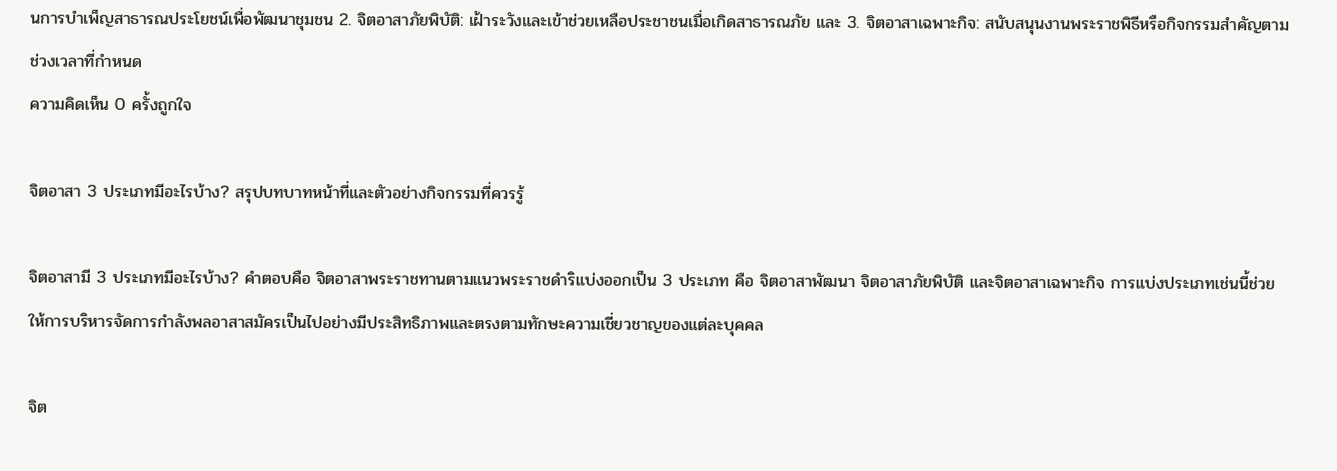นการบำเพ็ญสาธารณประโยชน์เพื่อพัฒนาชุมชน 2. จิตอาสาภัยพิบัติ: เฝ้าระวังและเข้าช่วยเหลือประชาชนเมื่อเกิดสาธารณภัย และ 3. จิตอาสาเฉพาะกิจ: สนับสนุนงานพระราชพิธีหรือกิจกรรมสำคัญตามช่วงเวลาที่กำหนด
ความคิดเห็น 0 ครั้งถูกใจ

จิตอาสา 3 ประเภทมีอะไรบ้าง? สรุปบทบาทหน้าที่และตัวอย่างกิจกรรมที่ควรรู้

จิตอาสามี 3 ประเภทมีอะไรบ้าง? คำตอบคือ จิตอาสาพระราชทานตามแนวพระราชดำริแบ่งออกเป็น 3 ประเภท คือ จิตอาสาพัฒนา จิตอาสาภัยพิบัติ และจิตอาสาเฉพาะกิจ การแบ่งประเภทเช่นนี้ช่วยให้การบริหารจัดการกำลังพลอาสาสมัครเป็นไปอย่างมีประสิทธิภาพและตรงตามทักษะความเชี่ยวชาญของแต่ละบุคคล

จิต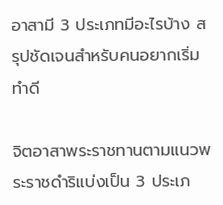อาสามี 3 ประเภทมีอะไรบ้าง สรุปชัดเจนสำหรับคนอยากเริ่มทำดี

จิตอาสาพระราชทานตามแนวพระราชดำริแบ่งเป็น 3 ประเภ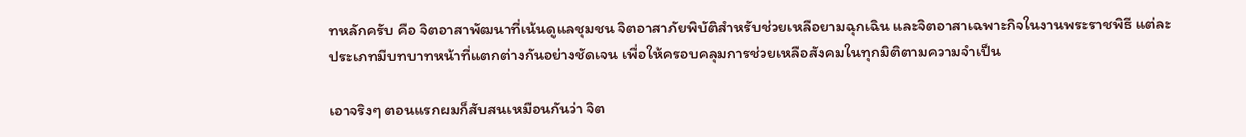ทหลักครับ คือ จิตอาสาพัฒนาที่เน้นดูแลชุมชน จิตอาสาภัยพิบัติสำหรับช่วยเหลือยามฉุกเฉิน และจิตอาสาเฉพาะกิจในงานพระราชพิธี แต่ละประเภทมีบทบาทหน้าที่แตกต่างกันอย่างชัดเจน เพื่อให้ครอบคลุมการช่วยเหลือสังคมในทุกมิติตามความจำเป็น

เอาจริงๆ ตอนแรกผมก็สับสนเหมือนกันว่า จิต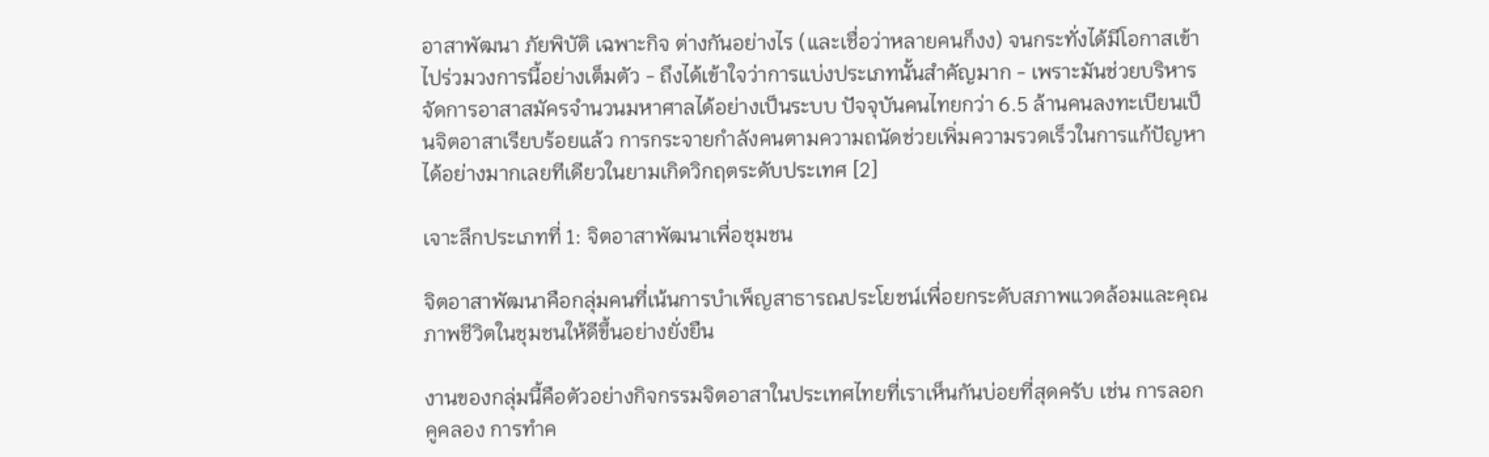อาสาพัฒนา ภัยพิบัติ เฉพาะกิจ ต่างกันอย่างไร (และเชื่อว่าหลายคนก็งง) จนกระทั่งได้มีโอกาสเข้าไปร่วมวงการนี้อย่างเต็มตัว - ถึงได้เข้าใจว่าการแบ่งประเภทนั้นสำคัญมาก - เพราะมันช่วยบริหารจัดการอาสาสมัครจำนวนมหาศาลได้อย่างเป็นระบบ ปัจจุบันคนไทยกว่า 6.5 ล้านคนลงทะเบียนเป็นจิตอาสาเรียบร้อยแล้ว การกระจายกำลังคนตามความถนัดช่วยเพิ่มความรวดเร็วในการแก้ปัญหาได้อย่างมากเลยทีเดียวในยามเกิดวิกฤตระดับประเทศ [2]

เจาะลึกประเภทที่ 1: จิตอาสาพัฒนาเพื่อชุมชน

จิตอาสาพัฒนาคือกลุ่มคนที่เน้นการบำเพ็ญสาธารณประโยชน์เพื่อยกระดับสภาพแวดล้อมและคุณภาพชีวิตในชุมชนให้ดีขึ้นอย่างยั่งยืน

งานของกลุ่มนี้คือตัวอย่างกิจกรรมจิตอาสาในประเทศไทยที่เราเห็นกันบ่อยที่สุดครับ เช่น การลอกคูคลอง การทำค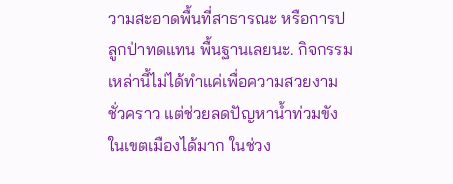วามสะอาดพื้นที่สาธารณะ หรือการปลูกป่าทดแทน พื้นฐานเลยนะ. กิจกรรมเหล่านี้ไม่ได้ทำแค่เพื่อความสวยงามชั่วคราว แต่ช่วยลดปัญหาน้ำท่วมขังในเขตเมืองได้มาก ในช่วง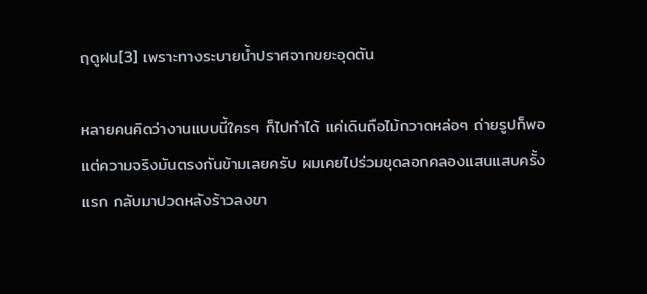ฤดูฝน[3] เพราะทางระบายน้ำปราศจากขยะอุดตัน

หลายคนคิดว่างานแบบนี้ใครๆ ก็ไปทำได้ แค่เดินถือไม้กวาดหล่อๆ ถ่ายรูปก็พอ แต่ความจริงมันตรงกันข้ามเลยครับ ผมเคยไปร่วมขุดลอกคลองแสนแสบครั้งแรก กลับมาปวดหลังร้าวลงขา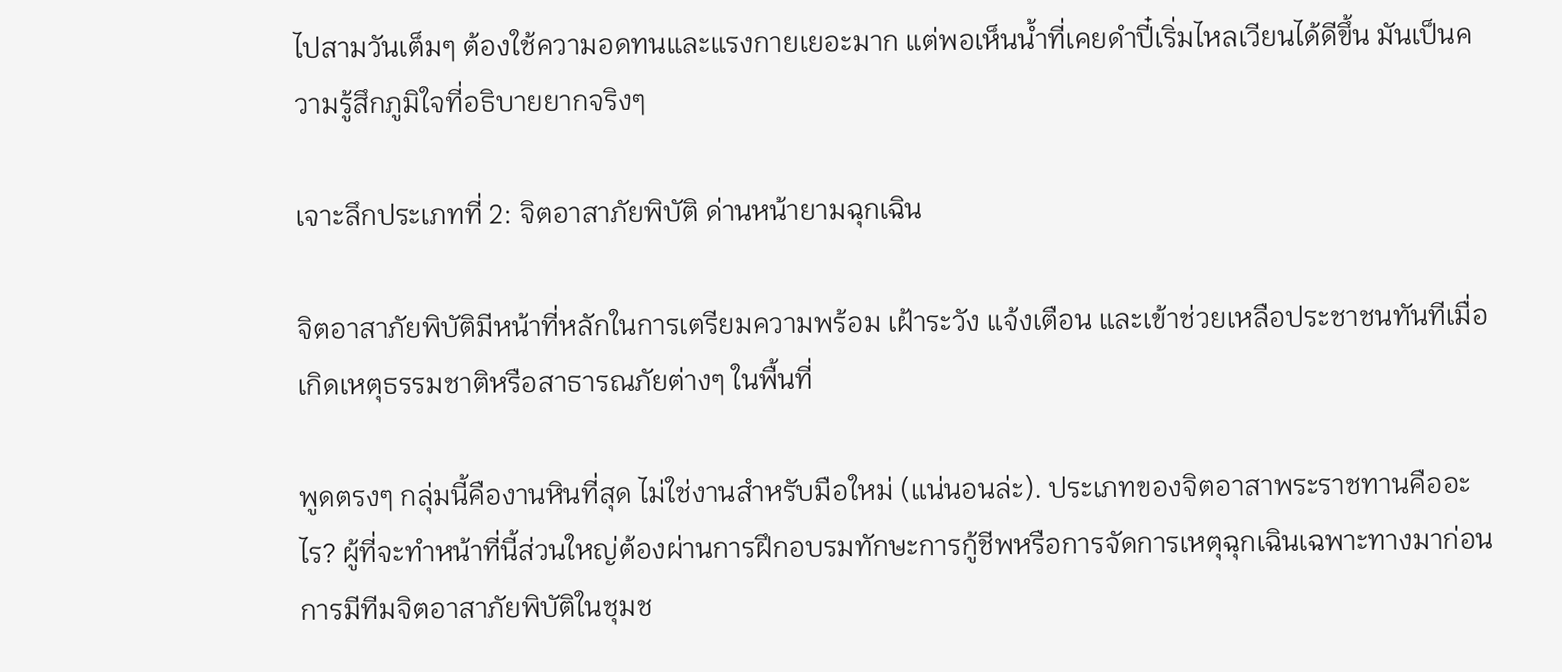ไปสามวันเต็มๆ ต้องใช้ความอดทนและแรงกายเยอะมาก แต่พอเห็นน้ำที่เคยดำปี๋เริ่มไหลเวียนได้ดีขึ้น มันเป็นความรู้สึกภูมิใจที่อธิบายยากจริงๆ

เจาะลึกประเภทที่ 2: จิตอาสาภัยพิบัติ ด่านหน้ายามฉุกเฉิน

จิตอาสาภัยพิบัติมีหน้าที่หลักในการเตรียมความพร้อม เฝ้าระวัง แจ้งเตือน และเข้าช่วยเหลือประชาชนทันทีเมื่อเกิดเหตุธรรมชาติหรือสาธารณภัยต่างๆ ในพื้นที่

พูดตรงๆ กลุ่มนี้คืองานหินที่สุด ไม่ใช่งานสำหรับมือใหม่ (แน่นอนล่ะ). ประเภทของจิตอาสาพระราชทานคืออะไร? ผู้ที่จะทำหน้าที่นี้ส่วนใหญ่ต้องผ่านการฝึกอบรมทักษะการกู้ชีพหรือการจัดการเหตุฉุกเฉินเฉพาะทางมาก่อน การมีทีมจิตอาสาภัยพิบัติในชุมช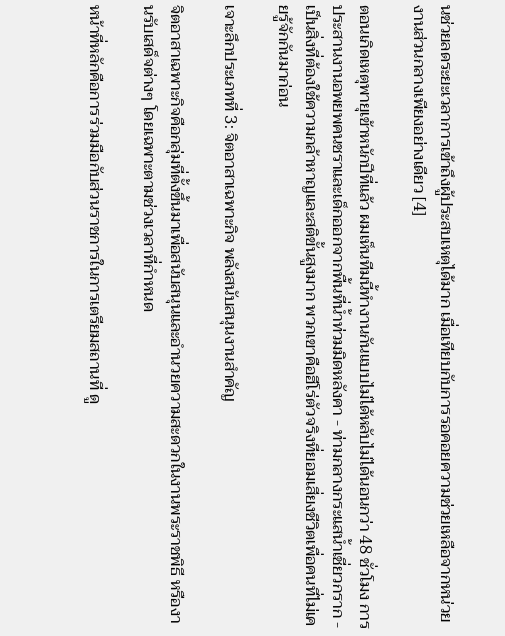นช่วยลดระยะเวลาการเข้าถึงผู้ประสบเหตุได้มาก เมื่อเทียบกับการรอคอยความช่วยเหลือจากหน่วยงานส่วนกลางเพียงอย่างเดียว [4]

ตอนเกิดเหตุพายุเข้าหนักปีที่แล้ว ผมเห็นทีมนี้ทำงานกันแบบไม่ได้หลับไม่ได้นอนกว่า 48 ชั่วโมง การประสานงานอพยพคนชราและเด็กออกจากพื้นที่น้ำท่วมมิดหลังคา - ท่ามกลางกระแสน้ำเชี่ยวกราก - เป็นสิ่งที่ต้องใช้ความกล้าหาญและสติขั้นสูงมาก พวกเขาคือฮีโร่ตัวจริงที่ยอมเสี่ยงชีวิตเพื่อคนที่ไม่เคยรู้จักกันมาก่อน

เจาะลึกประเภทที่ 3: จิตอาสาเฉพาะกิจ พลังสนับสนุนงานสำคัญ

จิตอาสาเฉพาะกิจคือกลุ่มที่ตั้งขึ้นมาเพื่อสนับสนุนและอำนวยความสะดวกในงานพระราชพิธี หรืองานรับเสด็จต่างๆ โดยเฉพาะตามช่วงเวลาที่กำหนด

หน้าที่หลักคือการร่วมมือกับส่วนราชการในการเตรียมสถานที่ ดู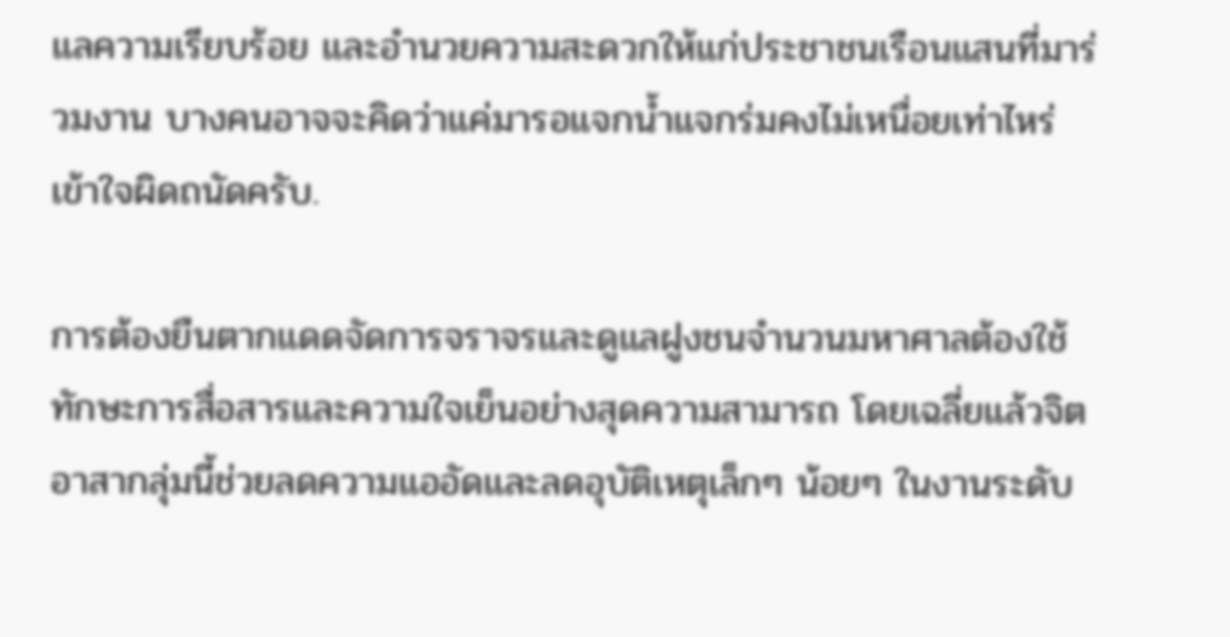แลความเรียบร้อย และอำนวยความสะดวกให้แก่ประชาชนเรือนแสนที่มาร่วมงาน บางคนอาจจะคิดว่าแค่มารอแจกน้ำแจกร่มคงไม่เหนื่อยเท่าไหร่ เข้าใจผิดถนัดครับ.

การต้องยืนตากแดดจัดการจราจรและดูแลฝูงชนจำนวนมหาศาลต้องใช้ทักษะการสื่อสารและความใจเย็นอย่างสุดความสามารถ โดยเฉลี่ยแล้วจิตอาสากลุ่มนี้ช่วยลดความแออัดและลดอุบัติเหตุเล็กๆ น้อยๆ ในงานระดับ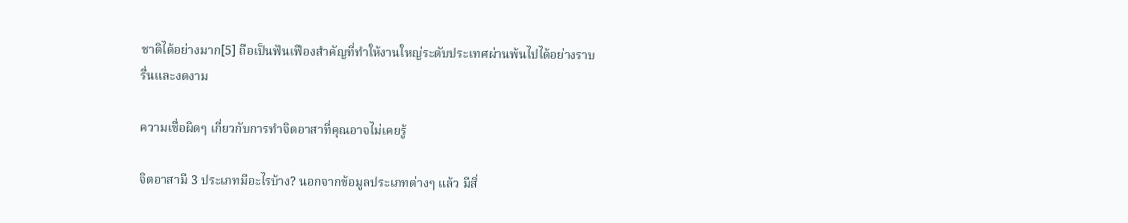ชาติได้อย่างมาก[5] ถือเป็นฟันเฟืองสำคัญที่ทำให้งานใหญ่ระดับประเทศผ่านพ้นไปได้อย่างราบรื่นและงดงาม

ความเชื่อผิดๆ เกี่ยวกับการทำจิตอาสาที่คุณอาจไม่เคยรู้

จิตอาสามี 3 ประเภทมีอะไรบ้าง? นอกจากข้อมูลประเภทต่างๆ แล้ว มีสิ่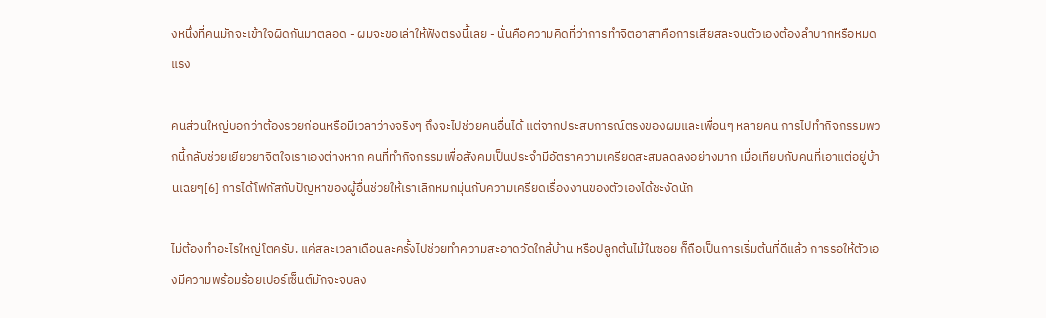งหนึ่งที่คนมักจะเข้าใจผิดกันมาตลอด - ผมจะขอเล่าให้ฟังตรงนี้เลย - นั่นคือความคิดที่ว่าการทำจิตอาสาคือการเสียสละจนตัวเองต้องลำบากหรือหมดแรง

คนส่วนใหญ่บอกว่าต้องรวยก่อนหรือมีเวลาว่างจริงๆ ถึงจะไปช่วยคนอื่นได้ แต่จากประสบการณ์ตรงของผมและเพื่อนๆ หลายคน การไปทำกิจกรรมพวกนี้กลับช่วยเยียวยาจิตใจเราเองต่างหาก คนที่ทำกิจกรรมเพื่อสังคมเป็นประจำมีอัตราความเครียดสะสมลดลงอย่างมาก เมื่อเทียบกับคนที่เอาแต่อยู่บ้านเฉยๆ[6] การได้โฟกัสกับปัญหาของผู้อื่นช่วยให้เราเลิกหมกมุ่นกับความเครียดเรื่องงานของตัวเองได้ชะงัดนัก

ไม่ต้องทำอะไรใหญ่โตครับ. แค่สละเวลาเดือนละครั้งไปช่วยทำความสะอาดวัดใกล้บ้าน หรือปลูกต้นไม้ในซอย ก็ถือเป็นการเริ่มต้นที่ดีแล้ว การรอให้ตัวเองมีความพร้อมร้อยเปอร์เซ็นต์มักจะจบลง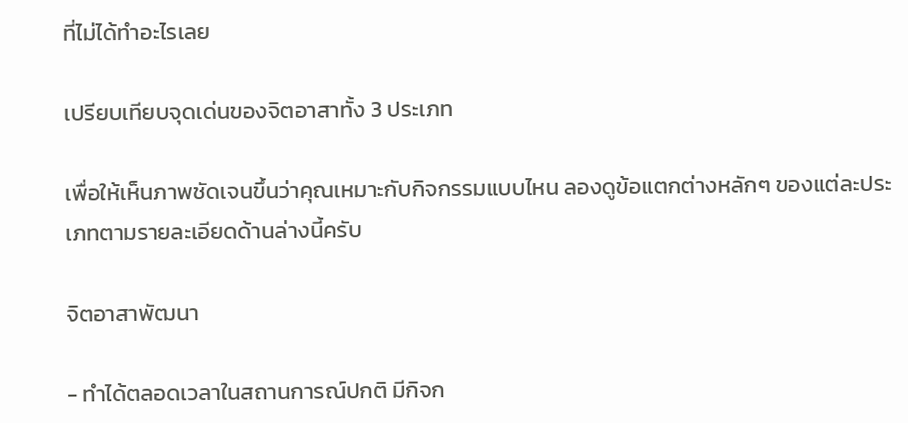ที่ไม่ได้ทำอะไรเลย

เปรียบเทียบจุดเด่นของจิตอาสาทั้ง 3 ประเภท

เพื่อให้เห็นภาพชัดเจนขึ้นว่าคุณเหมาะกับกิจกรรมแบบไหน ลองดูข้อแตกต่างหลักๆ ของแต่ละประเภทตามรายละเอียดด้านล่างนี้ครับ

จิตอาสาพัฒนา

- ทำได้ตลอดเวลาในสถานการณ์ปกติ มีกิจก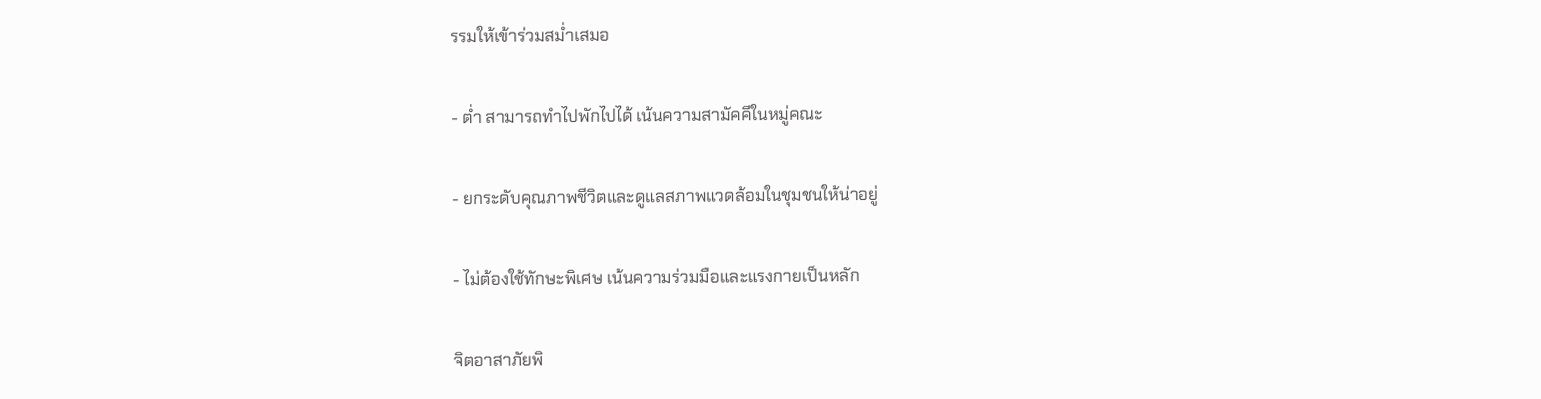รรมให้เข้าร่วมสม่ำเสมอ

- ต่ำ สามารถทำไปพักไปได้ เน้นความสามัคคีในหมู่คณะ

- ยกระดับคุณภาพชีวิตและดูแลสภาพแวดล้อมในชุมชนให้น่าอยู่

- ไม่ต้องใช้ทักษะพิเศษ เน้นความร่วมมือและแรงกายเป็นหลัก

จิตอาสาภัยพิ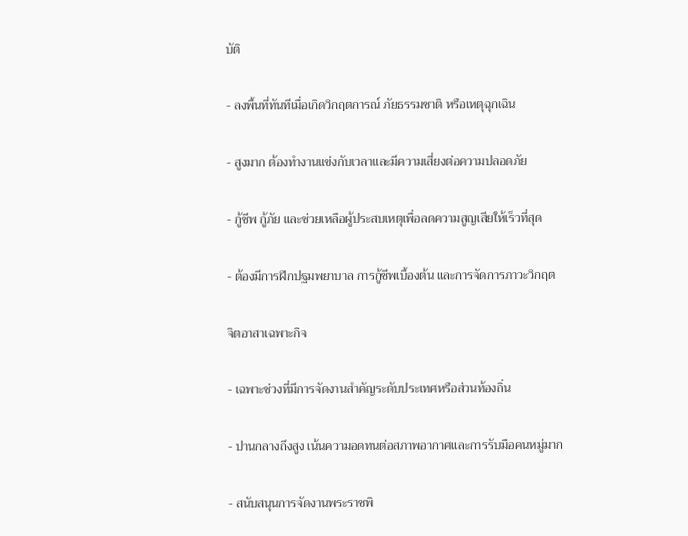บัติ

- ลงพื้นที่ทันทีเมื่อเกิดวิกฤตการณ์ ภัยธรรมชาติ หรือเหตุฉุกเฉิน

- สูงมาก ต้องทำงานแข่งกับเวลาและมีความเสี่ยงต่อความปลอดภัย

- กู้ชีพ กู้ภัย และช่วยเหลือผู้ประสบเหตุเพื่อลดความสูญเสียให้เร็วที่สุด

- ต้องมีการฝึกปฐมพยาบาล การกู้ชีพเบื้องต้น และการจัดการภาวะวิกฤต

จิตอาสาเฉพาะกิจ

- เฉพาะช่วงที่มีการจัดงานสำคัญระดับประเทศหรือส่วนท้องถิ่น

- ปานกลางถึงสูง เน้นความอดทนต่อสภาพอากาศและการรับมือคนหมู่มาก

- สนับสนุนการจัดงานพระราชพิ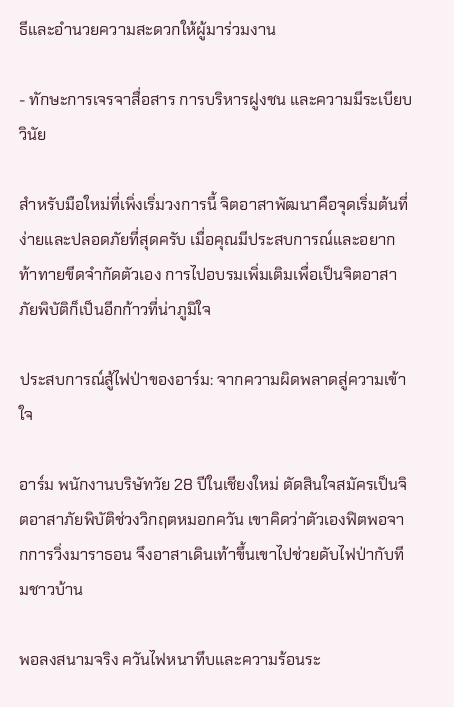ธีและอำนวยความสะดวกให้ผู้มาร่วมงาน

- ทักษะการเจรจาสื่อสาร การบริหารฝูงชน และความมีระเบียบวินัย

สำหรับมือใหม่ที่เพิ่งเริ่มวงการนี้ จิตอาสาพัฒนาคือจุดเริ่มต้นที่ง่ายและปลอดภัยที่สุดครับ เมื่อคุณมีประสบการณ์และอยากท้าทายขีดจำกัดตัวเอง การไปอบรมเพิ่มเติมเพื่อเป็นจิตอาสาภัยพิบัติก็เป็นอีกก้าวที่น่าภูมิใจ

ประสบการณ์สู้ไฟป่าของอาร์ม: จากความผิดพลาดสู่ความเข้าใจ

อาร์ม พนักงานบริษัทวัย 28 ปีในเชียงใหม่ ตัดสินใจสมัครเป็นจิตอาสาภัยพิบัติช่วงวิกฤตหมอกควัน เขาคิดว่าตัวเองฟิตพอจากการวิ่งมาราธอน จึงอาสาเดินเท้าขึ้นเขาไปช่วยดับไฟป่ากับทีมชาวบ้าน

พอลงสนามจริง ควันไฟหนาทึบและความร้อนระ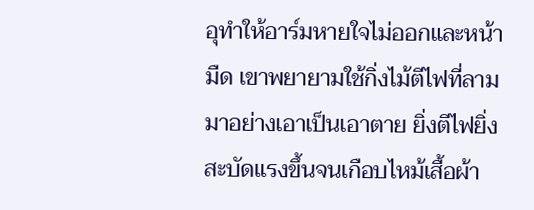อุทำให้อาร์มหายใจไม่ออกและหน้ามืด เขาพยายามใช้กิ่งไม้ตีไฟที่ลามมาอย่างเอาเป็นเอาตาย ยิ่งตีไฟยิ่งสะบัดแรงขึ้นจนเกือบไหม้เสื้อผ้า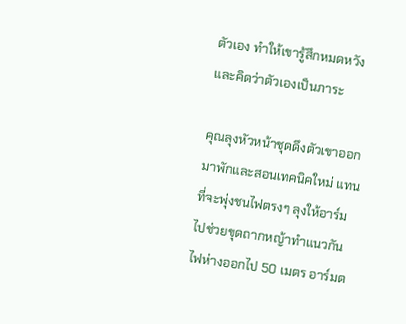ตัวเอง ทำให้เขารู้สึกหมดหวังและคิดว่าตัวเองเป็นภาระ

คุณลุงหัวหน้าชุดดึงตัวเขาออกมาพักและสอนเทคนิคใหม่ แทนที่จะพุ่งชนไฟตรงๆ ลุงให้อาร์มไปช่วยขุดถากหญ้าทำแนวกันไฟห่างออกไป 50 เมตร อาร์มต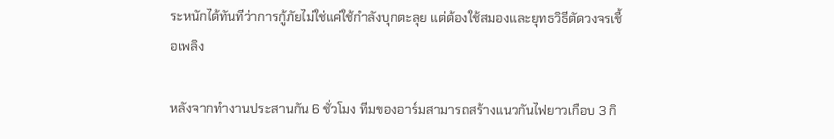ระหนักได้ทันทีว่าการกู้ภัยไม่ใช่แค่ใช้กำลังบุกตะลุย แต่ต้องใช้สมองและยุทธวิธีตัดวงจรเชื้อเพลิง

หลังจากทำงานประสานกัน 6 ชั่วโมง ทีมของอาร์มสามารถสร้างแนวกันไฟยาวเกือบ 3 กิ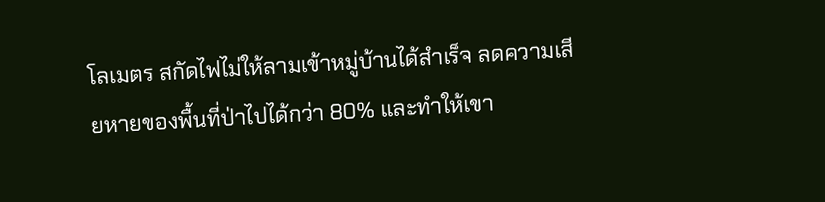โลเมตร สกัดไฟไม่ให้ลามเข้าหมู่บ้านได้สำเร็จ ลดความเสียหายของพื้นที่ป่าไปได้กว่า 80% และทำให้เขา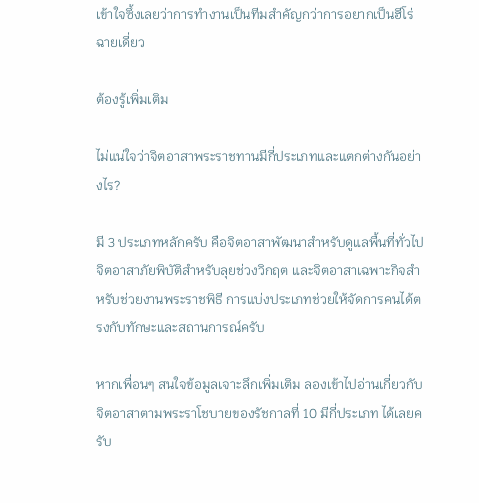เข้าใจซึ้งเลยว่าการทำงานเป็นทีมสำคัญกว่าการอยากเป็นฮีโร่ฉายเดี่ยว

ต้องรู้เพิ่มเติม

ไม่แน่ใจว่าจิตอาสาพระราชทานมีกี่ประเภทและแตกต่างกันอย่างไร?

มี 3 ประเภทหลักครับ คือจิตอาสาพัฒนาสำหรับดูแลพื้นที่ทั่วไป จิตอาสาภัยพิบัติสำหรับลุยช่วงวิกฤต และจิตอาสาเฉพาะกิจสำหรับช่วยงานพระราชพิธี การแบ่งประเภทช่วยให้จัดการคนได้ตรงกับทักษะและสถานการณ์ครับ

หากเพื่อนๆ สนใจข้อมูลเจาะลึกเพิ่มเติม ลองเข้าไปอ่านเกี่ยวกับ จิตอาสาตามพระราโชบายของรัชกาลที่ 10 มีกี่ประเภท ได้เลยครับ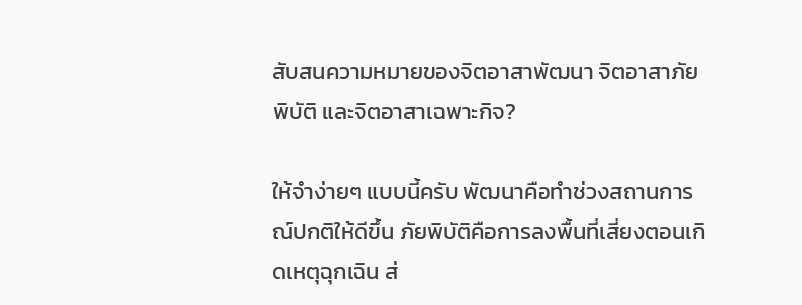สับสนความหมายของจิตอาสาพัฒนา จิตอาสาภัยพิบัติ และจิตอาสาเฉพาะกิจ?

ให้จำง่ายๆ แบบนี้ครับ พัฒนาคือทำช่วงสถานการณ์ปกติให้ดีขึ้น ภัยพิบัติคือการลงพื้นที่เสี่ยงตอนเกิดเหตุฉุกเฉิน ส่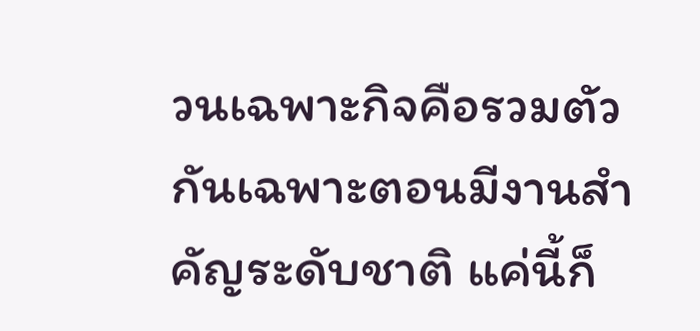วนเฉพาะกิจคือรวมตัวกันเฉพาะตอนมีงานสำคัญระดับชาติ แค่นี้ก็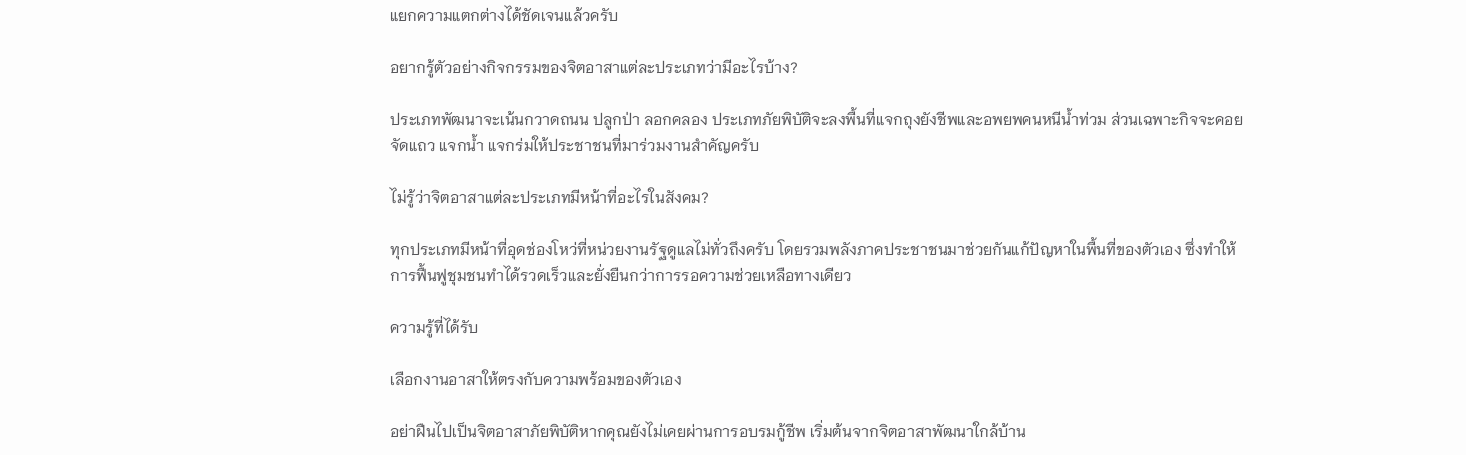แยกความแตกต่างได้ชัดเจนแล้วครับ

อยากรู้ตัวอย่างกิจกรรมของจิตอาสาแต่ละประเภทว่ามีอะไรบ้าง?

ประเภทพัฒนาจะเน้นกวาดถนน ปลูกป่า ลอกคลอง ประเภทภัยพิบัติจะลงพื้นที่แจกถุงยังชีพและอพยพคนหนีน้ำท่วม ส่วนเฉพาะกิจจะคอยจัดแถว แจกน้ำ แจกร่มให้ประชาชนที่มาร่วมงานสำคัญครับ

ไม่รู้ว่าจิตอาสาแต่ละประเภทมีหน้าที่อะไรในสังคม?

ทุกประเภทมีหน้าที่อุดช่องโหว่ที่หน่วยงานรัฐดูแลไม่ทั่วถึงครับ โดยรวมพลังภาคประชาชนมาช่วยกันแก้ปัญหาในพื้นที่ของตัวเอง ซึ่งทำให้การฟื้นฟูชุมชนทำได้รวดเร็วและยั่งยืนกว่าการรอความช่วยเหลือทางเดียว

ความรู้ที่ได้รับ

เลือกงานอาสาให้ตรงกับความพร้อมของตัวเอง

อย่าฝืนไปเป็นจิตอาสาภัยพิบัติหากคุณยังไม่เคยผ่านการอบรมกู้ชีพ เริ่มต้นจากจิตอาสาพัฒนาใกล้บ้าน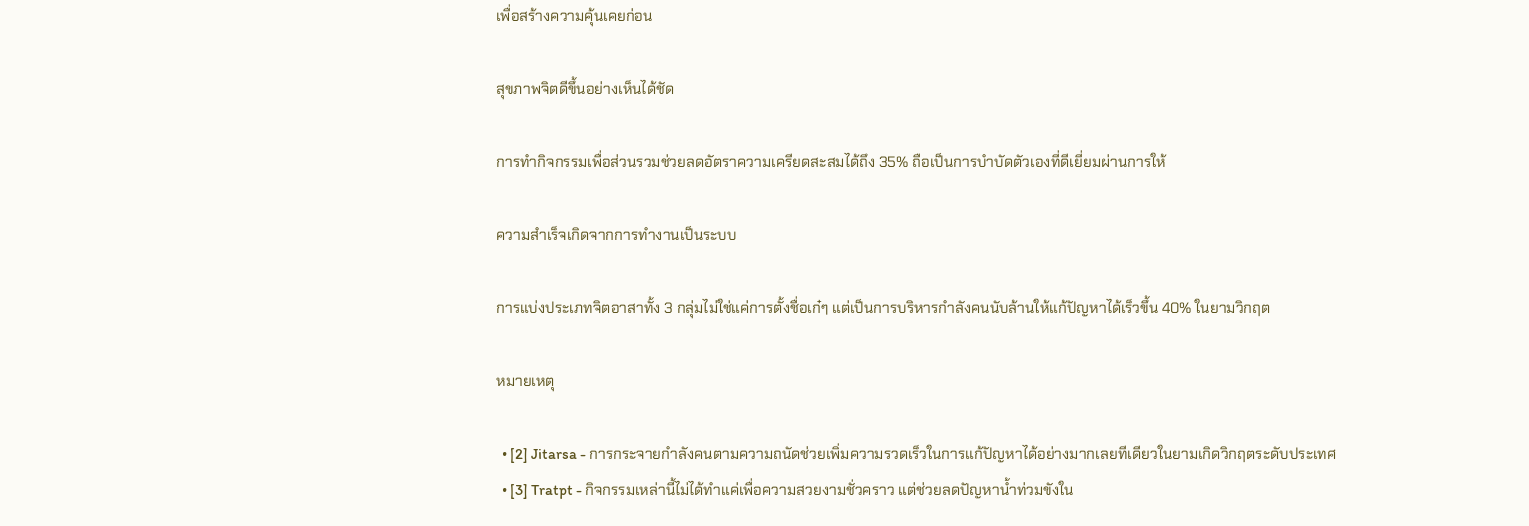เพื่อสร้างความคุ้นเคยก่อน

สุขภาพจิตดีขึ้นอย่างเห็นได้ชัด

การทำกิจกรรมเพื่อส่วนรวมช่วยลดอัตราความเครียดสะสมได้ถึง 35% ถือเป็นการบำบัดตัวเองที่ดีเยี่ยมผ่านการให้

ความสำเร็จเกิดจากการทำงานเป็นระบบ

การแบ่งประเภทจิตอาสาทั้ง 3 กลุ่มไม่ใช่แค่การตั้งชื่อเก๋ๆ แต่เป็นการบริหารกำลังคนนับล้านให้แก้ปัญหาได้เร็วขึ้น 40% ในยามวิกฤต

หมายเหตุ

  • [2] Jitarsa - การกระจายกำลังคนตามความถนัดช่วยเพิ่มความรวดเร็วในการแก้ปัญหาได้อย่างมากเลยทีเดียวในยามเกิดวิกฤตระดับประเทศ
  • [3] Tratpt - กิจกรรมเหล่านี้ไม่ได้ทำแค่เพื่อความสวยงามชั่วคราว แต่ช่วยลดปัญหาน้ำท่วมขังใน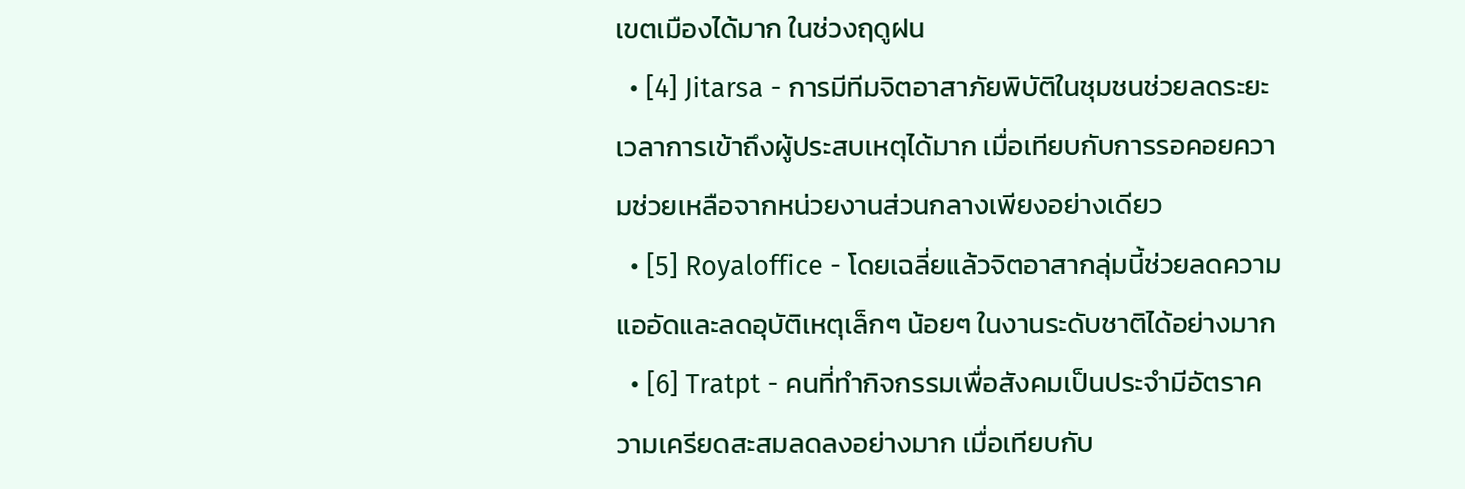เขตเมืองได้มาก ในช่วงฤดูฝน
  • [4] Jitarsa - การมีทีมจิตอาสาภัยพิบัติในชุมชนช่วยลดระยะเวลาการเข้าถึงผู้ประสบเหตุได้มาก เมื่อเทียบกับการรอคอยความช่วยเหลือจากหน่วยงานส่วนกลางเพียงอย่างเดียว
  • [5] Royaloffice - โดยเฉลี่ยแล้วจิตอาสากลุ่มนี้ช่วยลดความแออัดและลดอุบัติเหตุเล็กๆ น้อยๆ ในงานระดับชาติได้อย่างมาก
  • [6] Tratpt - คนที่ทำกิจกรรมเพื่อสังคมเป็นประจำมีอัตราความเครียดสะสมลดลงอย่างมาก เมื่อเทียบกับ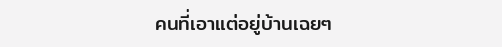คนที่เอาแต่อยู่บ้านเฉยๆ